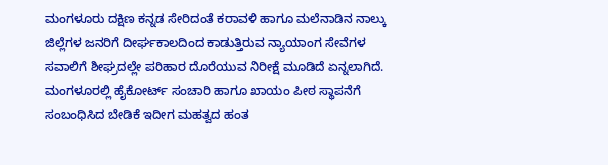ಮಂಗಳೂರು ದಕ್ಷಿಣ ಕನ್ನಡ ಸೇರಿದಂತೆ ಕರಾವಳಿ ಹಾಗೂ ಮಲೆನಾಡಿನ ನಾಲ್ಕು ಜಿಲ್ಲೆಗಳ ಜನರಿಗೆ ದೀರ್ಘಕಾಲದಿಂದ ಕಾಡುತ್ತಿರುವ ನ್ಯಾಯಾಂಗ ಸೇವೆಗಳ ಸವಾಲಿಗೆ ಶೀಘ್ರದಲ್ಲೇ ಪರಿಹಾರ ದೊರೆಯುವ ನಿರೀಕ್ಷೆ ಮೂಡಿದೆ ಏನ್ನಲಾಗಿದೆ. ಮಂಗಳೂರಲ್ಲಿ ಹೈಕೋರ್ಟ್ ಸಂಚಾರಿ ಹಾಗೂ ಖಾಯಂ ಪೀಠ ಸ್ಥಾಪನೆಗೆ ಸಂಬಂಧಿಸಿದ ಬೇಡಿಕೆ ಇದೀಗ ಮಹತ್ವದ ಹಂತ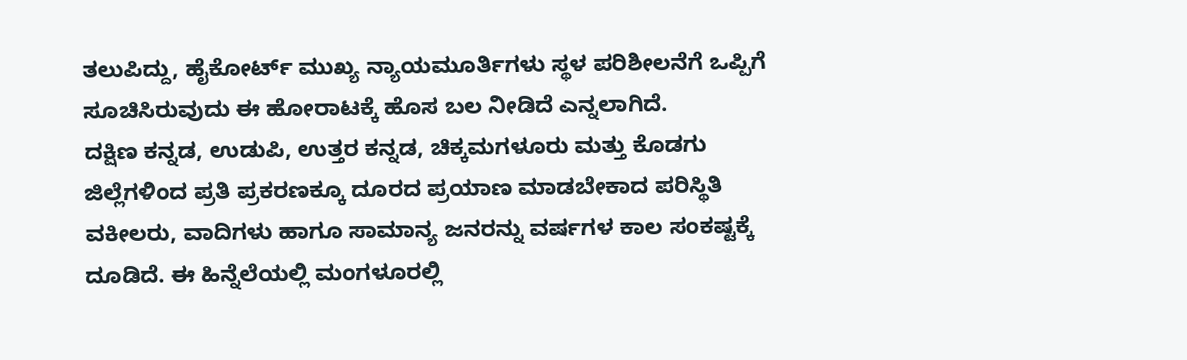ತಲುಪಿದ್ದು, ಹೈಕೋರ್ಟ್ ಮುಖ್ಯ ನ್ಯಾಯಮೂರ್ತಿಗಳು ಸ್ಥಳ ಪರಿಶೀಲನೆಗೆ ಒಪ್ಪಿಗೆ ಸೂಚಿಸಿರುವುದು ಈ ಹೋರಾಟಕ್ಕೆ ಹೊಸ ಬಲ ನೀಡಿದೆ ಎನ್ನಲಾಗಿದೆ.
ದಕ್ಷಿಣ ಕನ್ನಡ, ಉಡುಪಿ, ಉತ್ತರ ಕನ್ನಡ, ಚಿಕ್ಕಮಗಳೂರು ಮತ್ತು ಕೊಡಗು ಜಿಲ್ಲೆಗಳಿಂದ ಪ್ರತಿ ಪ್ರಕರಣಕ್ಕೂ ದೂರದ ಪ್ರಯಾಣ ಮಾಡಬೇಕಾದ ಪರಿಸ್ಥಿತಿ ವಕೀಲರು, ವಾದಿಗಳು ಹಾಗೂ ಸಾಮಾನ್ಯ ಜನರನ್ನು ವರ್ಷಗಳ ಕಾಲ ಸಂಕಷ್ಟಕ್ಕೆ ದೂಡಿದೆ. ಈ ಹಿನ್ನೆಲೆಯಲ್ಲಿ ಮಂಗಳೂರಲ್ಲಿ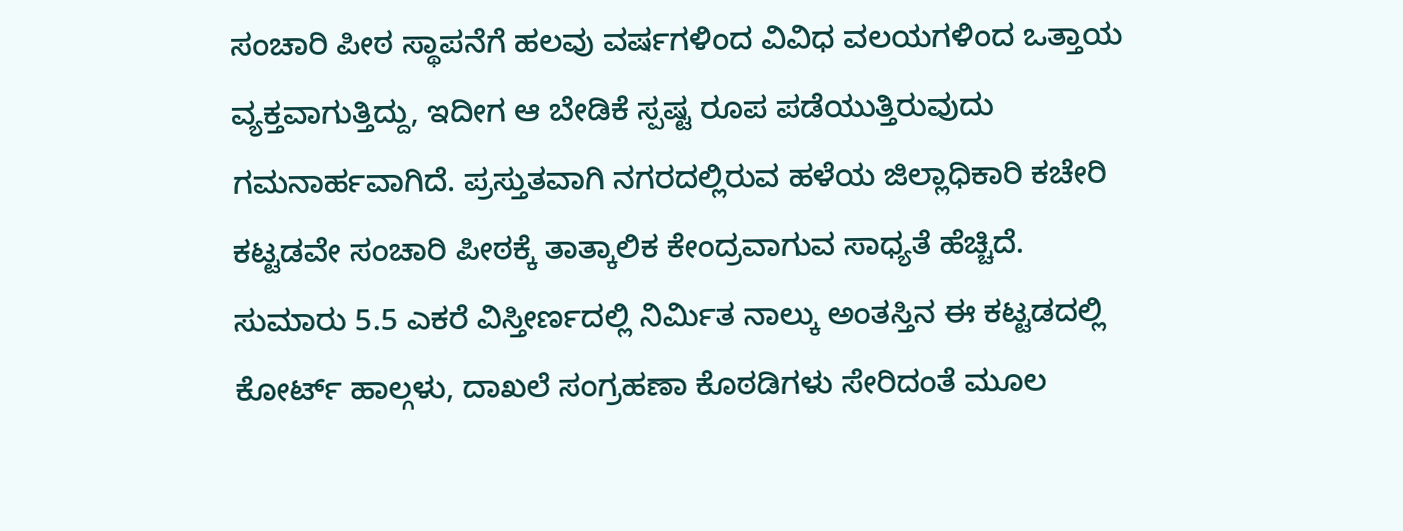ಸಂಚಾರಿ ಪೀಠ ಸ್ಥಾಪನೆಗೆ ಹಲವು ವರ್ಷಗಳಿಂದ ವಿವಿಧ ವಲಯಗಳಿಂದ ಒತ್ತಾಯ ವ್ಯಕ್ತವಾಗುತ್ತಿದ್ದು, ಇದೀಗ ಆ ಬೇಡಿಕೆ ಸ್ಪಷ್ಟ ರೂಪ ಪಡೆಯುತ್ತಿರುವುದು ಗಮನಾರ್ಹವಾಗಿದೆ. ಪ್ರಸ್ತುತವಾಗಿ ನಗರದಲ್ಲಿರುವ ಹಳೆಯ ಜಿಲ್ಲಾಧಿಕಾರಿ ಕಚೇರಿ ಕಟ್ಟಡವೇ ಸಂಚಾರಿ ಪೀಠಕ್ಕೆ ತಾತ್ಕಾಲಿಕ ಕೇಂದ್ರವಾಗುವ ಸಾಧ್ಯತೆ ಹೆಚ್ಚಿದೆ. ಸುಮಾರು 5.5 ಎಕರೆ ವಿಸ್ತೀರ್ಣದಲ್ಲಿ ನಿರ್ಮಿತ ನಾಲ್ಕು ಅಂತಸ್ತಿನ ಈ ಕಟ್ಟಡದಲ್ಲಿ ಕೋರ್ಟ್ ಹಾಲ್ಗಳು, ದಾಖಲೆ ಸಂಗ್ರಹಣಾ ಕೊಠಡಿಗಳು ಸೇರಿದಂತೆ ಮೂಲ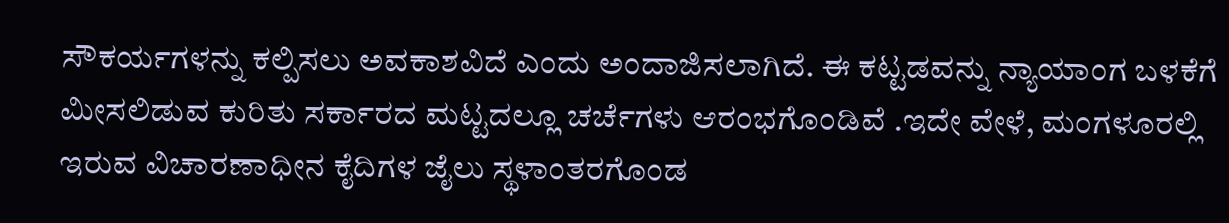ಸೌಕರ್ಯಗಳನ್ನು ಕಲ್ಪಿಸಲು ಅವಕಾಶವಿದೆ ಎಂದು ಅಂದಾಜಿಸಲಾಗಿದೆ. ಈ ಕಟ್ಟಡವನ್ನು ನ್ಯಾಯಾಂಗ ಬಳಕೆಗೆ ಮೀಸಲಿಡುವ ಕುರಿತು ಸರ್ಕಾರದ ಮಟ್ಟದಲ್ಲೂ ಚರ್ಚೆಗಳು ಆರಂಭಗೊಂಡಿವೆ .ಇದೇ ವೇಳೆ, ಮಂಗಳೂರಲ್ಲಿ ಇರುವ ವಿಚಾರಣಾಧೀನ ಕೈದಿಗಳ ಜೈಲು ಸ್ಥಳಾಂತರಗೊಂಡ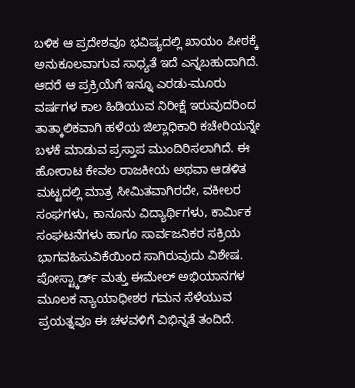ಬಳಿಕ ಆ ಪ್ರದೇಶವೂ ಭವಿಷ್ಯದಲ್ಲಿ ಖಾಯಂ ಪೀಠಕ್ಕೆ ಅನುಕೂಲವಾಗುವ ಸಾಧ್ಯತೆ ಇದೆ ಎನ್ನಬಹುದಾಗಿದೆ.
ಆದರೆ ಆ ಪ್ರಕ್ರಿಯೆಗೆ ಇನ್ನೂ ಎರಡು-ಮೂರು ವರ್ಷಗಳ ಕಾಲ ಹಿಡಿಯುವ ನಿರೀಕ್ಷೆ ಇರುವುದರಿಂದ ತಾತ್ಕಾಲಿಕವಾಗಿ ಹಳೆಯ ಜಿಲ್ಲಾಧಿಕಾರಿ ಕಚೇರಿಯನ್ನೇ ಬಳಕೆ ಮಾಡುವ ಪ್ರಸ್ತಾಪ ಮುಂದಿರಿಸಲಾಗಿದೆ. ಈ ಹೋರಾಟ ಕೇವಲ ರಾಜಕೀಯ ಅಥವಾ ಆಡಳಿತ ಮಟ್ಟದಲ್ಲಿ ಮಾತ್ರ ಸೀಮಿತವಾಗಿರದೇ, ವಕೀಲರ ಸಂಘಗಳು, ಕಾನೂನು ವಿದ್ಯಾರ್ಥಿಗಳು, ಕಾರ್ಮಿಕ ಸಂಘಟನೆಗಳು ಹಾಗೂ ಸಾರ್ವಜನಿಕರ ಸಕ್ರಿಯ ಭಾಗವಹಿಸುವಿಕೆಯಿಂದ ಸಾಗಿರುವುದು ವಿಶೇಷ. ಪೋಸ್ಟ್ಕಾರ್ಡ್ ಮತ್ತು ಈಮೇಲ್ ಅಭಿಯಾನಗಳ ಮೂಲಕ ನ್ಯಾಯಾಧೀಶರ ಗಮನ ಸೆಳೆಯುವ ಪ್ರಯತ್ನವೂ ಈ ಚಳವಳಿಗೆ ವಿಭಿನ್ನತೆ ತಂದಿದೆ.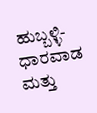ಹುಬ್ಬಳ್ಳಿ-ಧಾರವಾಡ ಮತ್ತು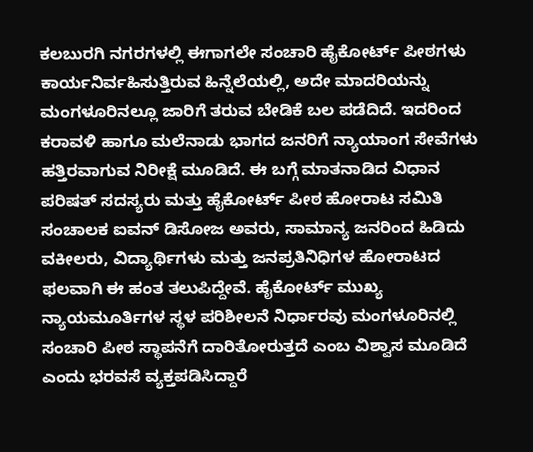ಕಲಬುರಗಿ ನಗರಗಳಲ್ಲಿ ಈಗಾಗಲೇ ಸಂಚಾರಿ ಹೈಕೋರ್ಟ್ ಪೀಠಗಳು ಕಾರ್ಯನಿರ್ವಹಿಸುತ್ತಿರುವ ಹಿನ್ನೆಲೆಯಲ್ಲಿ, ಅದೇ ಮಾದರಿಯನ್ನು ಮಂಗಳೂರಿನಲ್ಲೂ ಜಾರಿಗೆ ತರುವ ಬೇಡಿಕೆ ಬಲ ಪಡೆದಿದೆ. ಇದರಿಂದ ಕರಾವಳಿ ಹಾಗೂ ಮಲೆನಾಡು ಭಾಗದ ಜನರಿಗೆ ನ್ಯಾಯಾಂಗ ಸೇವೆಗಳು ಹತ್ತಿರವಾಗುವ ನಿರೀಕ್ಷೆ ಮೂಡಿದೆ. ಈ ಬಗ್ಗೆ ಮಾತನಾಡಿದ ವಿಧಾನ ಪರಿಷತ್ ಸದಸ್ಯರು ಮತ್ತು ಹೈಕೋರ್ಟ್ ಪೀಠ ಹೋರಾಟ ಸಮಿತಿ ಸಂಚಾಲಕ ಐವನ್ ಡಿಸೋಜ ಅವರು, ಸಾಮಾನ್ಯ ಜನರಿಂದ ಹಿಡಿದು ವಕೀಲರು, ವಿದ್ಯಾರ್ಥಿಗಳು ಮತ್ತು ಜನಪ್ರತಿನಿಧಿಗಳ ಹೋರಾಟದ ಫಲವಾಗಿ ಈ ಹಂತ ತಲುಪಿದ್ದೇವೆ. ಹೈಕೋರ್ಟ್ ಮುಖ್ಯ ನ್ಯಾಯಮೂರ್ತಿಗಳ ಸ್ಥಳ ಪರಿಶೀಲನೆ ನಿರ್ಧಾರವು ಮಂಗಳೂರಿನಲ್ಲಿ ಸಂಚಾರಿ ಪೀಠ ಸ್ಥಾಪನೆಗೆ ದಾರಿತೋರುತ್ತದೆ ಎಂಬ ವಿಶ್ವಾಸ ಮೂಡಿದೆ ಎಂದು ಭರವಸೆ ವ್ಯಕ್ತಪಡಿಸಿದ್ದಾರೆ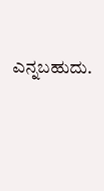ಎನ್ನಬಹುದು.